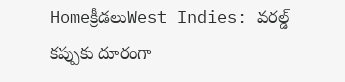Homeక్రీడలుWest Indies: వరల్డ్ కప్పుకు దూరంగా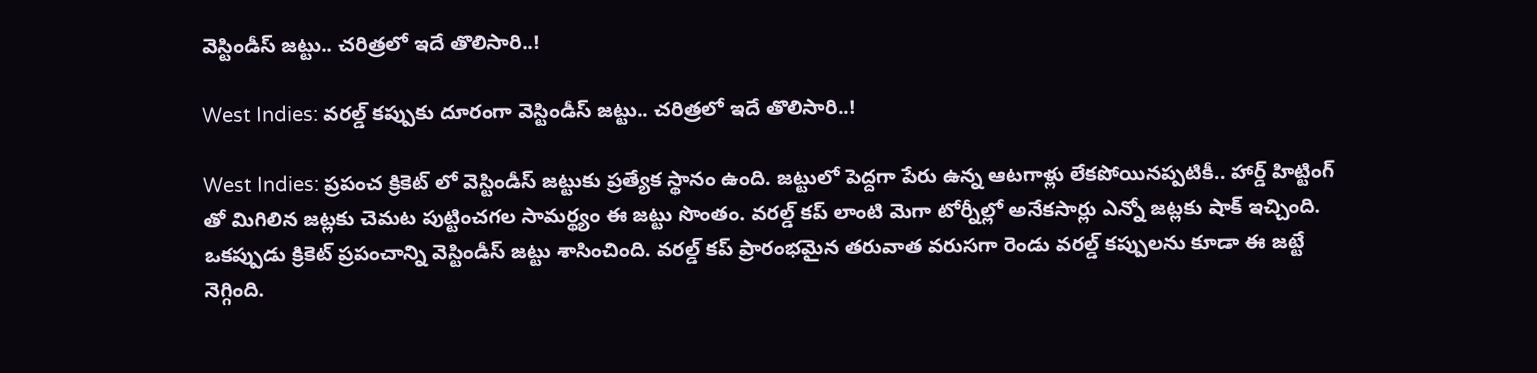వెస్టిండీస్ జట్టు.. చరిత్రలో ఇదే తొలిసారి..!

West Indies: వరల్డ్ కప్పుకు దూరంగా వెస్టిండీస్ జట్టు.. చరిత్రలో ఇదే తొలిసారి..!

West Indies: ప్రపంచ క్రికెట్ లో వెస్టిండీస్ జట్టుకు ప్రత్యేక స్థానం ఉంది. జట్టులో పెద్దగా పేరు ఉన్న ఆటగాళ్లు లేకపోయినప్పటికీ.. హార్డ్ హిట్టింగ్ తో మిగిలిన జట్లకు చెమట పుట్టించగల సామర్థ్యం ఈ జట్టు సొంతం. వరల్డ్ కప్ లాంటి మెగా టోర్నీల్లో అనేకసార్లు ఎన్నో జట్లకు షాక్ ఇచ్చింది. ఒకప్పుడు క్రికెట్ ప్రపంచాన్ని వెస్టిండీస్ జట్టు శాసించింది. వరల్డ్ కప్ ప్రారంభమైన తరువాత వరుసగా రెండు వరల్డ్ కప్పులను కూడా ఈ జట్టే నెగ్గింది.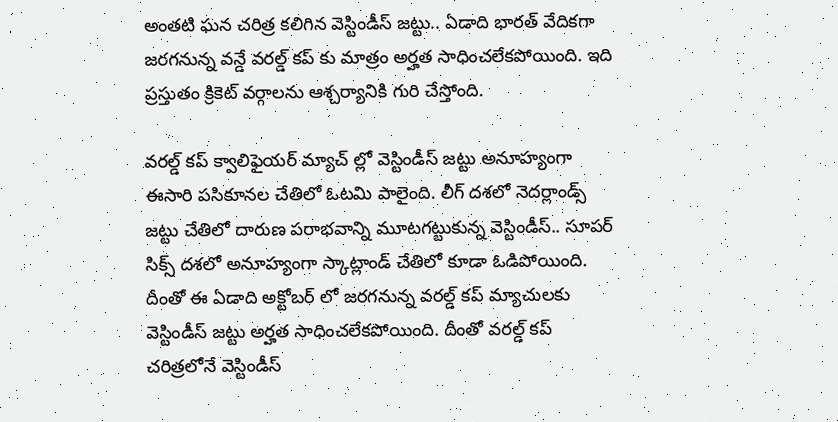అంతటి ఘన చరిత్ర కలిగిన వెస్టిండీస్ జట్టు.. ఏడాది భారత్ వేదికగా జరగనున్న వన్డే వరల్డ్ కప్ కు మాత్రం అర్హత సాధించలేకపోయింది. ఇది ప్రస్తుతం క్రికెట్ వర్గాలను ఆశ్చర్యానికి గురి చేస్తోంది.

వరల్డ్ కప్ క్వాలిఫైయర్ మ్యాచ్ ల్లో వెస్టిండీస్ జట్టు అనూహ్యంగా ఈసారి పసికూనల చేతిలో ఓటమి పాలైంది. లీగ్ దశలో నెదర్లాండ్స్ జట్టు చేతిలో దారుణ పరాభవాన్ని మూటగట్టుకున్న వెస్టిండీస్.. సూపర్ సిక్స్ దశలో అనూహ్యంగా స్కాట్లాండ్ చేతిలో కూడా ఓడిపోయింది. దీంతో ఈ ఏడాది అక్టోబర్ లో జరగనున్న వరల్డ్ కప్ మ్యాచులకు వెస్టిండీస్ జట్టు అర్హత సాధించలేకపోయింది. దీంతో వరల్డ్ కప్ చరిత్రలోనే వెస్టిండీస్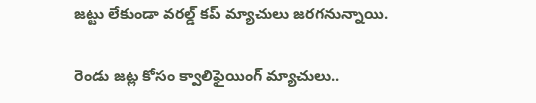జట్టు లేకుండా వరల్డ్ కప్ మ్యాచులు జరగనున్నాయి.

రెండు జట్ల కోసం క్వాలిఫైయింగ్ మ్యాచులు..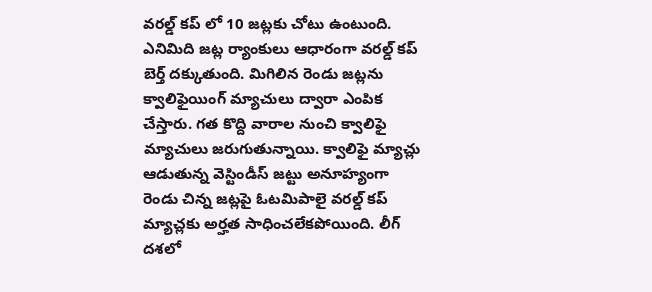వరల్డ్ కప్ లో 10 జట్లకు చోటు ఉంటుంది. ఎనిమిది జట్ల ర్యాంకులు ఆధారంగా వరల్డ్ కప్ బెర్త్ దక్కుతుంది. మిగిలిన రెండు జట్లను క్వాలిఫైయింగ్ మ్యాచులు ద్వారా ఎంపిక చేస్తారు. గత కొద్ది వారాల నుంచి క్వాలిఫై మ్యాచులు జరుగుతున్నాయి. క్వాలిఫై మ్యాచ్లు ఆడుతున్న వెస్టిండీస్ జట్టు అనూహ్యంగా రెండు చిన్న జట్లపై ఓటమిపాలై వరల్డ్ కప్ మ్యాచ్లకు అర్హత సాధించలేకపోయింది. లీగ్ దశలో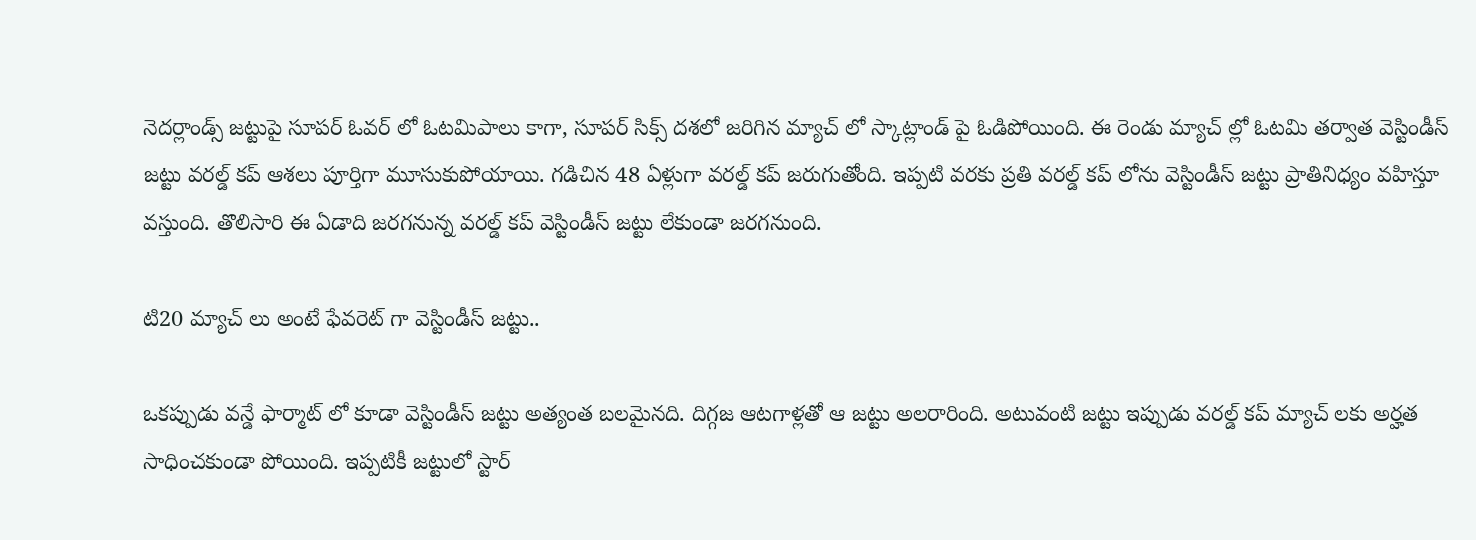నెదర్లాండ్స్ జట్టుపై సూపర్ ఓవర్ లో ఓటమిపాలు కాగా, సూపర్ సిక్స్ దశలో జరిగిన మ్యాచ్ లో స్కాట్లాండ్ పై ఓడిపోయింది. ఈ రెండు మ్యాచ్ ల్లో ఓటమి తర్వాత వెస్టిండీస్ జట్టు వరల్డ్ కప్ ఆశలు పూర్తిగా మూసుకుపోయాయి. గడిచిన 48 ఏళ్లుగా వరల్డ్ కప్ జరుగుతోంది. ఇప్పటి వరకు ప్రతి వరల్డ్ కప్ లోను వెస్టిండీస్ జట్టు ప్రాతినిధ్యం వహిస్తూ వస్తుంది. తొలిసారి ఈ ఏడాది జరగనున్న వరల్డ్ కప్ వెస్టిండీస్ జట్టు లేకుండా జరగనుంది.

టి20 మ్యాచ్ లు అంటే ఫేవరెట్ గా వెస్టిండీస్ జట్టు..

ఒకప్పుడు వన్డే ఫార్మాట్ లో కూడా వెస్టిండీస్ జట్టు అత్యంత బలమైనది. దిగ్గజ ఆటగాళ్లతో ఆ జట్టు అలరారింది. అటువంటి జట్టు ఇప్పుడు వరల్డ్ కప్ మ్యాచ్ లకు అర్హత సాధించకుండా పోయింది. ఇప్పటికీ జట్టులో స్టార్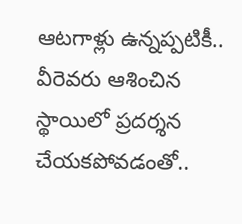ఆటగాళ్లు ఉన్నప్పటికీ.. వీరెవరు ఆశించిన స్థాయిలో ప్రదర్శన చేయకపోవడంతో..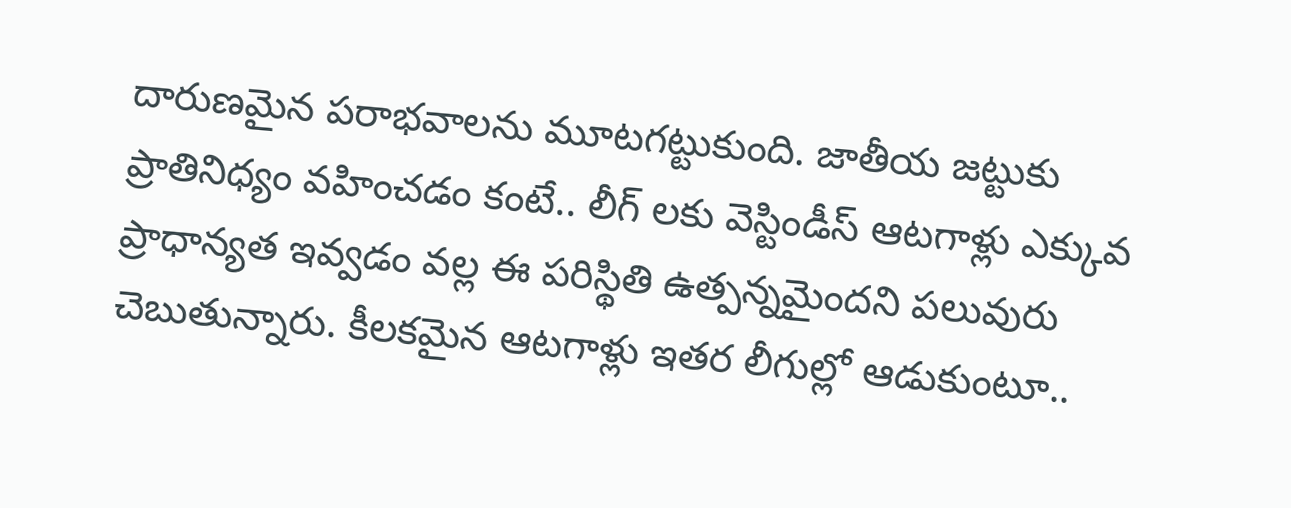దారుణమైన పరాభవాలను మూటగట్టుకుంది. జాతీయ జట్టుకు ప్రాతినిధ్యం వహించడం కంటే.. లీగ్ లకు వెస్టిండీస్ ఆటగాళ్లు ఎక్కువ ప్రాధాన్యత ఇవ్వడం వల్ల ఈ పరిస్థితి ఉత్పన్నమైందని పలువురు చెబుతున్నారు. కీలకమైన ఆటగాళ్లు ఇతర లీగుల్లో ఆడుకుంటూ..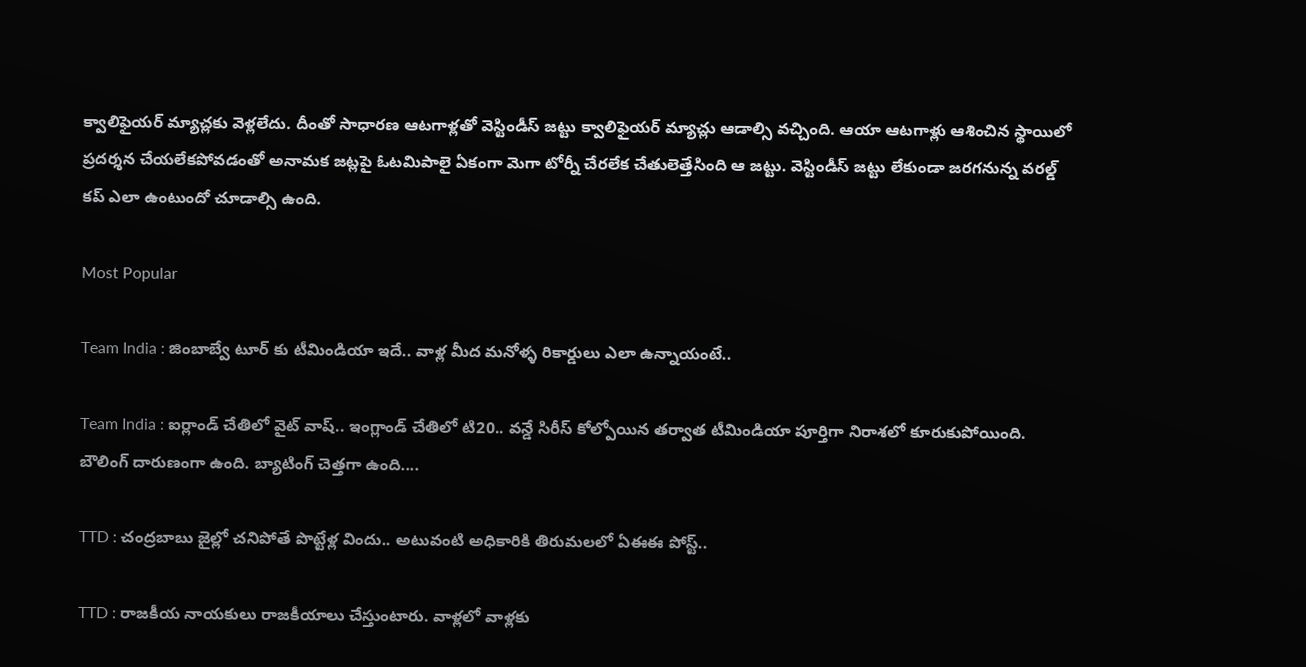క్వాలిఫైయర్ మ్యాచ్లకు వెళ్లలేదు. దీంతో సాధారణ ఆటగాళ్లతో వెస్టిండీస్ జట్టు క్వాలిఫైయర్ మ్యాచ్లు ఆడాల్సి వచ్చింది. ఆయా ఆటగాళ్లు ఆశించిన స్థాయిలో ప్రదర్శన చేయలేకపోవడంతో అనామక జట్లపై ఓటమిపాలై ఏకంగా మెగా టోర్నీ చేరలేక చేతులెత్తేసింది ఆ జట్టు. వెస్టిండీస్ జట్టు లేకుండా జరగనున్న వరల్డ్ కప్ ఎలా ఉంటుందో చూడాల్సి ఉంది.

Most Popular

Team India : జింబాబ్వే టూర్ కు టీమిండియా ఇదే.. వాళ్ల మీద మనోళ్ళ రికార్డులు ఎలా ఉన్నాయంటే..

Team India : ఐర్లాండ్ చేతిలో వైట్ వాష్.. ఇంగ్లాండ్ చేతిలో టి20.. వన్డే సిరీస్ కోల్పోయిన తర్వాత టీమిండియా పూర్తిగా నిరాశలో కూరుకుపోయింది. బౌలింగ్ దారుణంగా ఉంది. బ్యాటింగ్ చెత్తగా ఉంది....

TTD : చంద్రబాబు జైల్లో చనిపోతే పొట్టేళ్ల విందు.. అటువంటి అధికారికి తిరుమలలో ఏఈఈ పోస్ట్..

TTD : రాజకీయ నాయకులు రాజకీయాలు చేస్తుంటారు. వాళ్లలో వాళ్లకు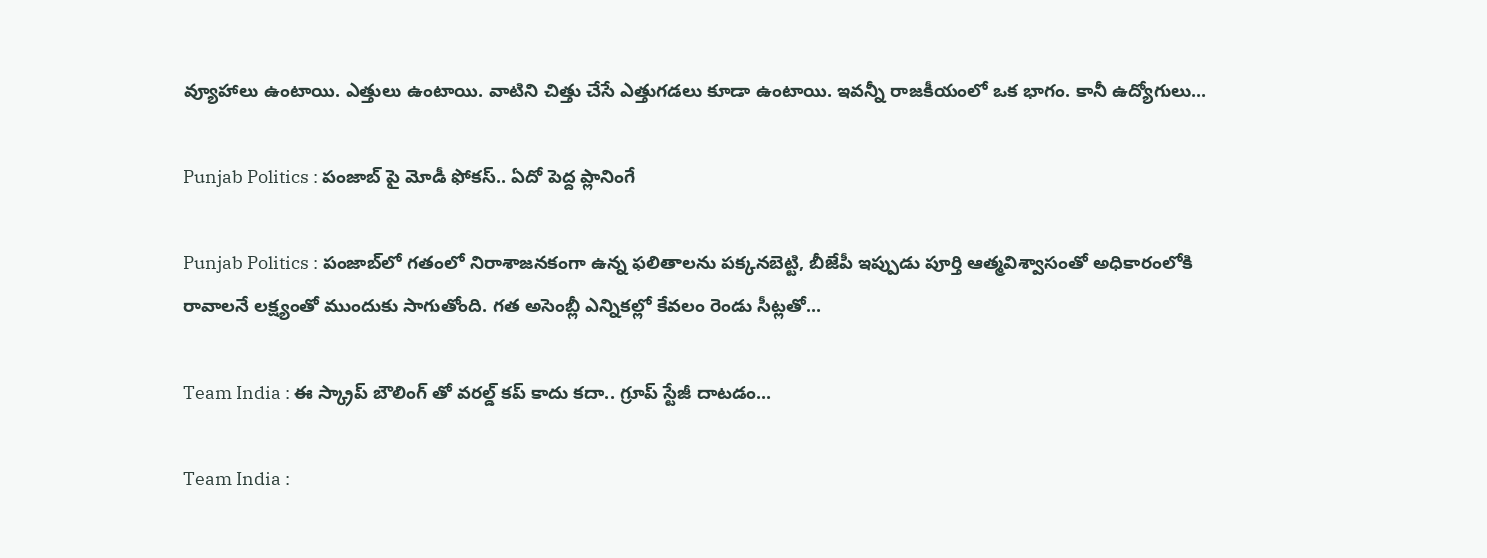వ్యూహాలు ఉంటాయి. ఎత్తులు ఉంటాయి. వాటిని చిత్తు చేసే ఎత్తుగడలు కూడా ఉంటాయి. ఇవన్నీ రాజకీయంలో ఒక భాగం. కానీ ఉద్యోగులు...

Punjab Politics : పంజాబ్ పై మోడీ ఫోకస్.. ఏదో పెద్ద ప్లానింగే

Punjab Politics : పంజాబ్‌లో గతంలో నిరాశాజనకంగా ఉన్న ఫలితాలను పక్కనబెట్టి, బీజేపీ ఇప్పుడు పూర్తి ఆత్మవిశ్వాసంతో అధికారంలోకి రావాలనే లక్ష్యంతో ముందుకు సాగుతోంది. గత అసెంబ్లీ ఎన్నికల్లో కేవలం రెండు సీట్లతో...

Team India : ఈ స్క్రాప్ బౌలింగ్ తో వరల్డ్ కప్ కాదు కదా.. గ్రూప్ స్టేజీ దాటడం...

Team India :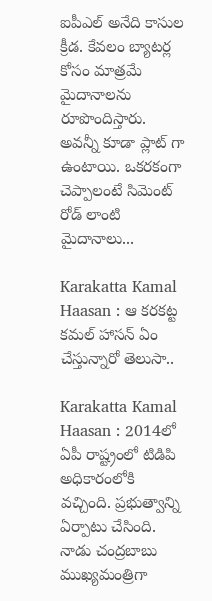ఐపీఎల్ అనేది కాసుల క్రీడ. కేవలం బ్యాటర్ల కోసం మాత్రమే మైదానాలను రూపొందిస్తారు. అవన్నీ కూడా ప్లాట్ గా ఉంటాయి. ఒకరకంగా చెప్పాలంటే సిమెంట్ రోడ్ లాంటి మైదానాలు...

Karakatta Kamal Haasan : ఆ కరకట్ట కమల్ హాసన్ ఏం చేస్తున్నారో తెలుసా..

Karakatta Kamal Haasan : 2014లో ఏపీ రాష్ట్రంలో టిడిపి అధికారంలోకి వచ్చింది. ప్రభుత్వాన్ని ఏర్పాటు చేసింది. నాడు చంద్రబాబు ముఖ్యమంత్రిగా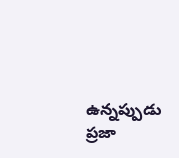ఉన్నప్పుడు ప్రజా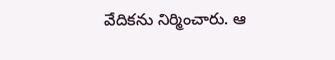వేదికను నిర్మించారు. ఆ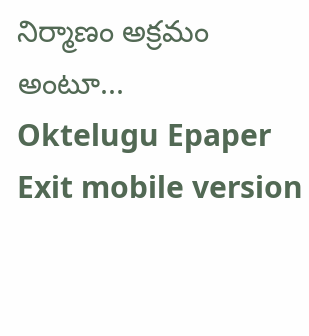నిర్మాణం అక్రమం అంటూ...
Oktelugu Epaper
Exit mobile version